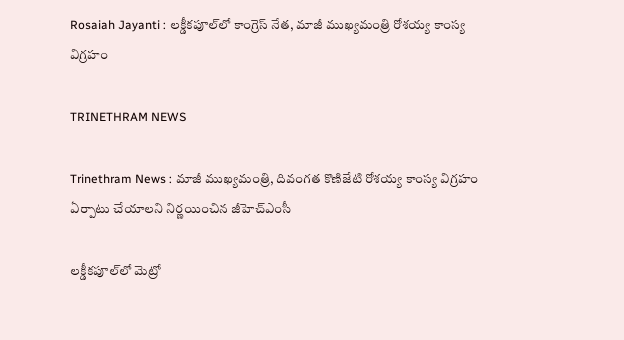Rosaiah Jayanti : లక్డీకపూల్‌లో కాంగ్రెస్ నేత, మాజీ ముఖ్యమంత్రి రోశయ్య కాంస్య విగ్రహం

TRINETHRAM NEWS

Trinethram News : మాజీ ముఖ్యమంత్రి, దివంగత కొణిజేటి రోశయ్య కాంస్య విగ్రహం ఏర్పాటు చేయాలని నిర్ణయించిన జీహెచ్ఎంసీ

లక్డీకపూల్‌లో మెట్రో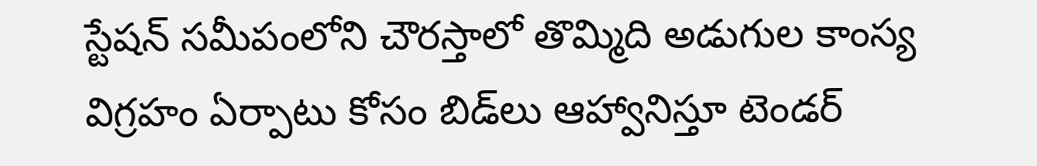స్టేషన్ సమీపంలోని చౌరస్తాలో తొమ్మిది అడుగుల కాంస్య విగ్రహం ఏర్పాటు కోసం బిడ్‌లు ఆహ్వానిస్తూ టెండర్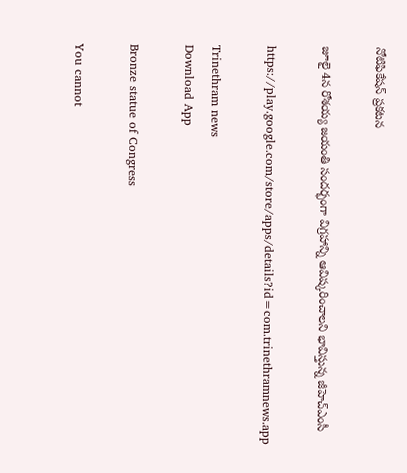నోటిఫికేషన్ ప్రకటన

జూలై 4న రోశయ్య జయంతి సందర్భంగా విగ్రహాన్ని ఆవిష్కరించాలని భావిస్తున్న జీహెచ్ఎంసీ

https://play.google.com/store/apps/details?id=com.trinethramnews.app

Trinethram news
Download App

Bronze statue of Congress

You cannot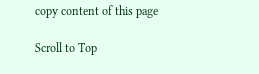copy content of this page

Scroll to Top